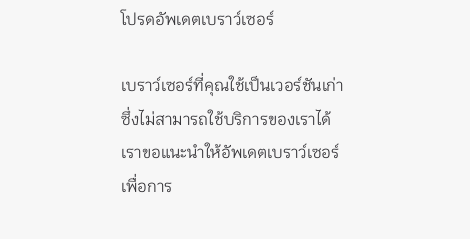โปรดอัพเดตเบราว์เซอร์

เบราว์เซอร์ที่คุณใช้เป็นเวอร์ชันเก่าซึ่งไม่สามารถใช้บริการของเราได้ เราขอแนะนำให้อัพเดตเบราว์เซอร์เพื่อการ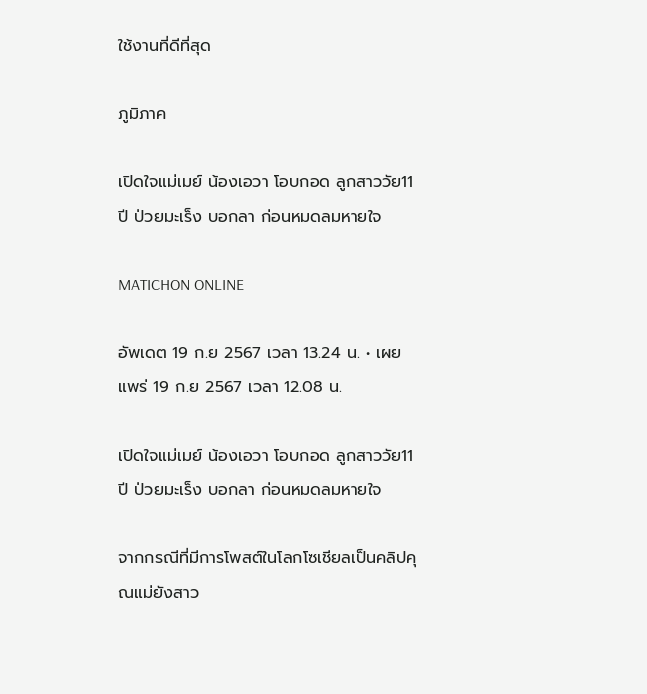ใช้งานที่ดีที่สุด

ภูมิภาค

เปิดใจแม่เมย์ น้องเอวา โอบกอด ลูกสาววัย11ปี ป่วยมะเร็ง บอกลา ก่อนหมดลมหายใจ

MATICHON ONLINE

อัพเดต 19 ก.ย 2567 เวลา 13.24 น. • เผยแพร่ 19 ก.ย 2567 เวลา 12.08 น.

เปิดใจแม่เมย์ น้องเอวา โอบกอด ลูกสาววัย11ปี ป่วยมะเร็ง บอกลา ก่อนหมดลมหายใจ

จากกรณีที่มีการโพสต์ในโลกโซเชียลเป็นคลิปคุณแม่ยังสาว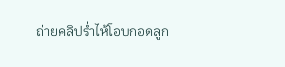ถ่ายคลิปร่ำไห้โอบกอดลูก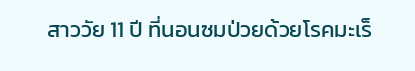สาววัย 11 ปี ที่นอนซมป่วยด้วยโรคมะเร็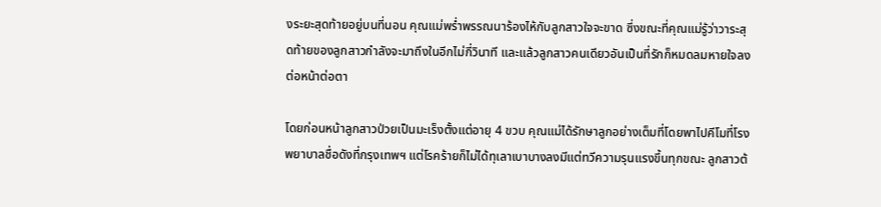งระยะสุดท้ายอยู่บนที่นอน คุณแม่พร่ำพรรณนาร้องไห้กับลูกสาวใจจะขาด ซึ่งขณะที่คุณแม่รู้ว่าวาระสุดท้ายของลูกสาวกำลังจะมาถึงในอีกไม่กี่วินาที และแล้วลูกสาวคนเดียวอันเป็นที่รักก็หมดลมหายใจลงต่อหน้าต่อตา

โดยก่อนหน้าลูกสาวป่วยเป็นมะเร็งตั้งแต่อายุ 4 ขวบ คุณแม่ได้รักษาลูกอย่างเต็มที่โดยพาไปคีโมที่โรงพยาบาลชื่อดังที่กรุงเทพฯ แต่โรคร้ายก็ไม่ได้ทุเลาเบาบางลงมีแต่ทวีความรุนแรงขึ้นทุกขณะ ลูกสาวต้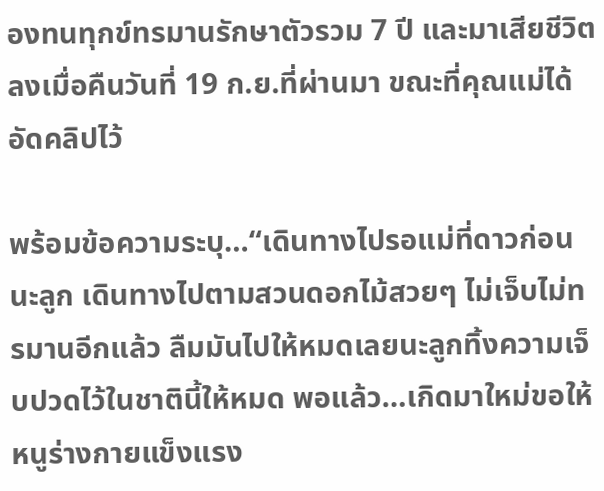องทนทุกข์ทรมานรักษาตัวรวม 7 ปี และมาเสียชีวิตลงเมื่อคืนวันที่ 19 ก.ย.ที่ผ่านมา ขณะที่คุณแม่ได้อัดคลิปไว้

พร้อมข้อความระบุ…“เดินทางไปรอแม่ที่ดาวก่อนนะลูก เดินทางไปตามสวนดอกไม้สวยๆ ไม่เจ็บไม่ทรมานอีกแล้ว ลืมมันไปให้หมดเลยนะลูกทิ้งความเจ็บปวดไว้ในชาตินี้ให้หมด พอแล้ว…เกิดมาใหม่ขอให้หนูร่างกายแข็งแรง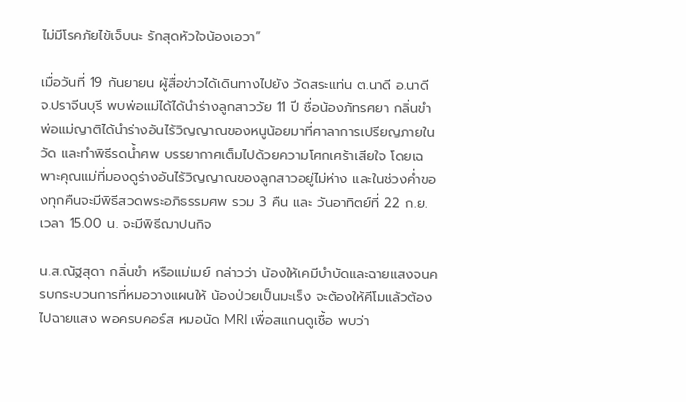ไม่มีโรคภัยไข้เจ็บนะ รักสุดหัวใจน้องเอวา”

เมื่อวันที่ 19 กันยายน ผู้สื่อข่าวได้เดินทางไปยัง วัดสระแท่น ต.นาดี อ.นาดี จ.ปราจีนบุรี พบพ่อแม่ได้ได้นำร่างลูกสาววัย 11 ปี ชื่อน้องภัทรศยา กลิ่นขำ พ่อแม่ญาติได้นำร่างอันไร้วิญญาณของหนูน้อยมาที่ศาลาการเปรียญภายในวัด และทำพิธีรดน้ำศพ บรรยากาศเต็มไปด้วยความโศกเศร้าเสียใจ โดยเฉพาะคุณแม่ที่มองดูร่างอันไร้วิญญาณของลูกสาวอยู่ไม่ห่าง และในช่วงค่ำของทุกคืนจะมีพิธีสวดพระอภิธรรมศพ รวม 3 คืน และ วันอาทิตย์ที่ 22 ก.ย. เวลา 15.00 น. จะมีพิธีฌาปนกิจ

น.ส.ณัฐสุดา กลิ่นขำ หรือแม่เมย์ กล่าวว่า น้องให้เคมีบำบัดและฉายแสงจนครบกระบวนการที่หมอวางแผนให้ น้องป่วยเป็นมะเร็ง จะต้องให้คีโมแล้วต้องไปฉายแสง พอครบคอร์ส หมอนัด MRI เพื่อสแกนดูเชื้อ พบว่า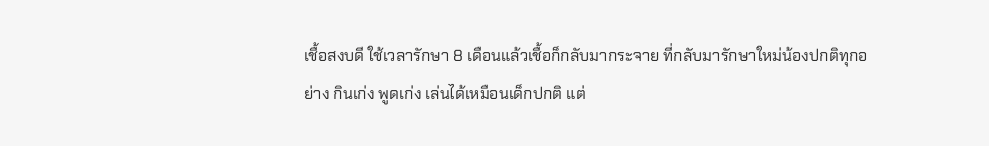เชื้อสงบดี ใช้เวลารักษา 8 เดือนแล้วเชื้อก็กลับมากระจาย ที่กลับมารักษาใหม่น้องปกติทุกอย่าง กินเก่ง พูดเก่ง เล่นได้เหมือนเด็กปกติ แต่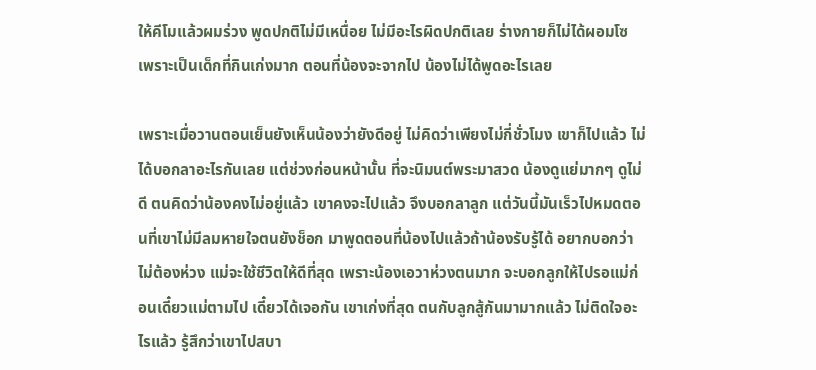ให้คีโมแล้วผมร่วง พูดปกติไม่มีเหนื่อย ไม่มีอะไรผิดปกติเลย ร่างกายก็ไม่ได้ผอมโซ เพราะเป็นเด็กที่กินเก่งมาก ตอนที่น้องจะจากไป น้องไม่ได้พูดอะไรเลย

เพราะเมื่อวานตอนเย็นยังเห็นน้องว่ายังดีอยู่ ไม่คิดว่าเพียงไม่กี่ชั่วโมง เขาก็ไปแล้ว ไม่ได้บอกลาอะไรกันเลย แต่ช่วงก่อนหน้านั้น ที่จะนิมนต์พระมาสวด น้องดูแย่มากๆ ดูไม่ดี ตนคิดว่าน้องคงไม่อยู่แล้ว เขาคงจะไปแล้ว จึงบอกลาลูก แต่วันนี้มันเร็วไปหมดตอนที่เขาไม่มีลมหายใจตนยังช็อก มาพูดตอนที่น้องไปแล้วถ้าน้องรับรู้ได้ อยากบอกว่า ไม่ต้องห่วง แม่จะใช้ชีวิตให้ดีที่สุด เพราะน้องเอวาห่วงตนมาก จะบอกลูกให้ไปรอแม่ก่อนเดี๋ยวแม่ตามไป เดี๋ยวได้เจอกัน เขาเก่งที่สุด ตนกับลูกสู้กันมามากแล้ว ไม่ติดใจอะไรแล้ว รู้สึกว่าเขาไปสบา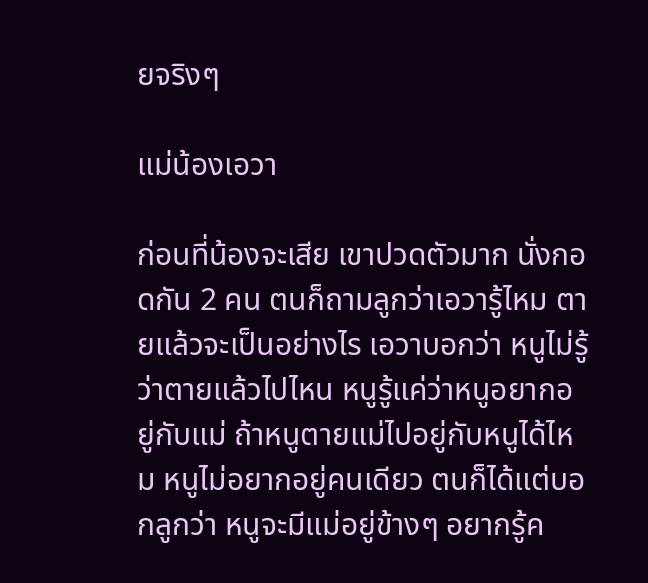ยจริงๆ

แม่น้องเอวา

ก่อนที่น้องจะเสีย เขาปวดตัวมาก นั่งกอดกัน 2 คน ตนก็ถามลูกว่าเอวารู้ไหม ตายแล้วจะเป็นอย่างไร เอวาบอกว่า หนูไม่รู้ว่าตายแล้วไปไหน หนูรู้แค่ว่าหนูอยากอยู่กับแม่ ถ้าหนูตายแม่ไปอยู่กับหนูได้ไหม หนูไม่อยากอยู่คนเดียว ตนก็ได้แต่บอกลูกว่า หนูจะมีแม่อยู่ข้างๆ อยากรู้ค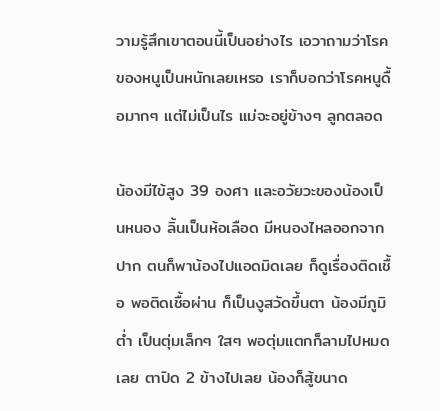วามรู้สึกเขาตอนนี้เป็นอย่างไร เอวาถามว่าโรคของหนูเป็นหนักเลยเหรอ เราก็บอกว่าโรคหนูดื้อมากๆ แต่ไม่เป็นไร แม่จะอยู่ข้างๆ ลูกตลอด

น้องมีไข้สูง 39 องศา และอวัยวะของน้องเป็นหนอง ลิ้นเป็นห้อเลือด มีหนองไหลออกจากปาก ตนก็พาน้องไปแอดมิดเลย ก็ดูเรื่องติดเชื้อ พอติดเชื้อผ่าน ก็เป็นงูสวัดขึ้นตา น้องมีภูมิต่ำ เป็นตุ่มเล็กๆ ใสๆ พอตุ่มแตกก็ลามไปหมดเลย ตาปิด 2 ข้างไปเลย น้องก็สู้ขนาด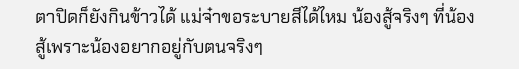ตาปิดก็ยังกินข้าวได้ แม่จ๋าขอระบายสีได้ไหม น้องสู้จริงๆ ที่น้องสู้เพราะน้องอยากอยู่กับตนจริงๆ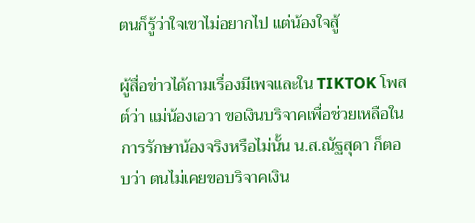ตนก็รู้ว่าใจเขาไม่อยากไป แต่น้องใจสู้

ผู้สื่อข่าวได้ถามเรื่องมีเพจและใน TIKTOK โพสต์ว่า แม่น้องเอวา ขอเงินบริจาคเพื่อช่วยเหลือในการรักษาน้องจริงหรือไม่นั้น น.ส.ณัฐสุดา ก็ตอบว่า ตนไม่เคยขอบริจาคเงิน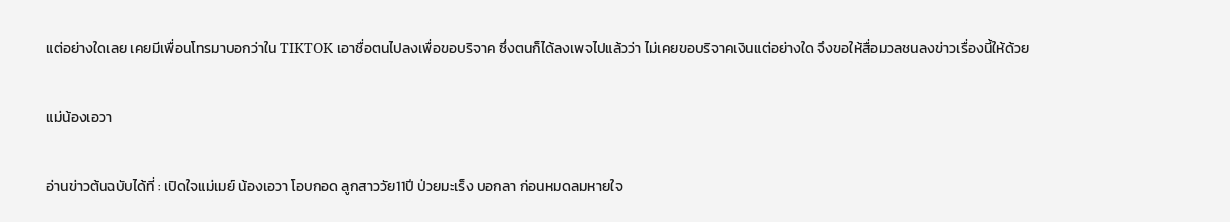แต่อย่างใดเลย เคยมีเพื่อนโทรมาบอกว่าใน TIKTOK เอาชื่อตนไปลงเพื่อขอบริจาค ซึ่งตนก็ได้ลงเพจไปแล้วว่า ไม่เคยขอบริจาคเงินแต่อย่างใด จึงขอให้สื่อมวลชนลงข่าวเรื่องนี้ให้ด้วย

แม่น้องเอวา

อ่านข่าวต้นฉบับได้ที่ : เปิดใจแม่เมย์ น้องเอวา โอบกอด ลูกสาววัย11ปี ป่วยมะเร็ง บอกลา ก่อนหมดลมหายใจ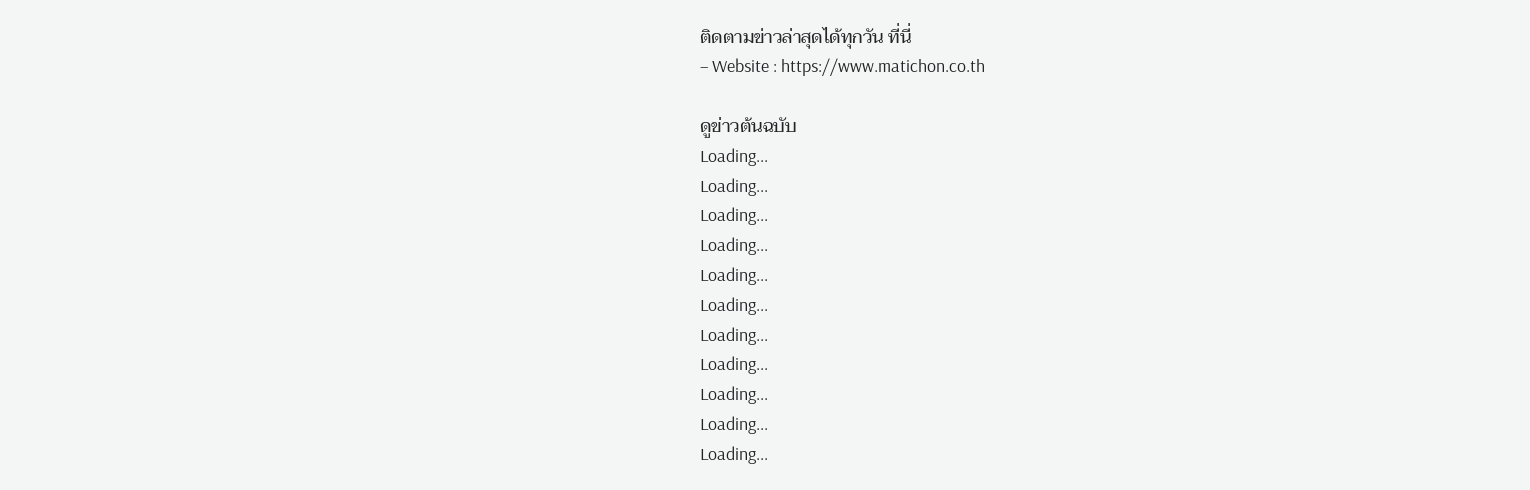ติดตามข่าวล่าสุดได้ทุกวัน ที่นี่
– Website : https://www.matichon.co.th

ดูข่าวต้นฉบับ
Loading...
Loading...
Loading...
Loading...
Loading...
Loading...
Loading...
Loading...
Loading...
Loading...
Loading...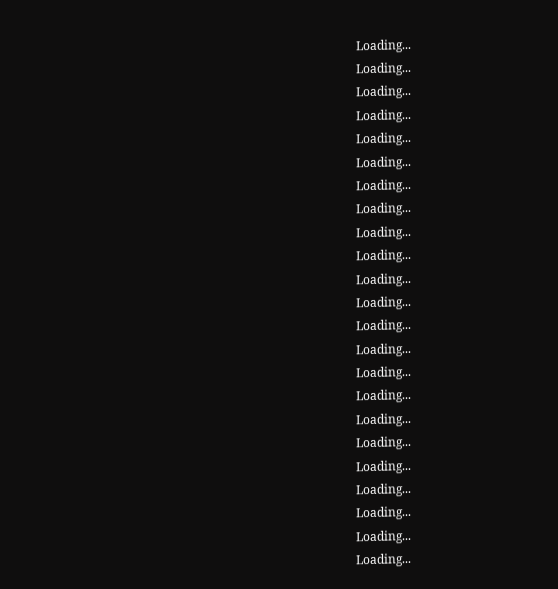Loading...
Loading...
Loading...
Loading...
Loading...
Loading...
Loading...
Loading...
Loading...
Loading...
Loading...
Loading...
Loading...
Loading...
Loading...
Loading...
Loading...
Loading...
Loading...
Loading...
Loading...
Loading...
Loading...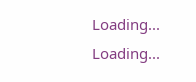Loading...
Loading...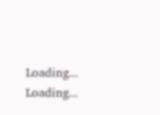Loading...
Loading...